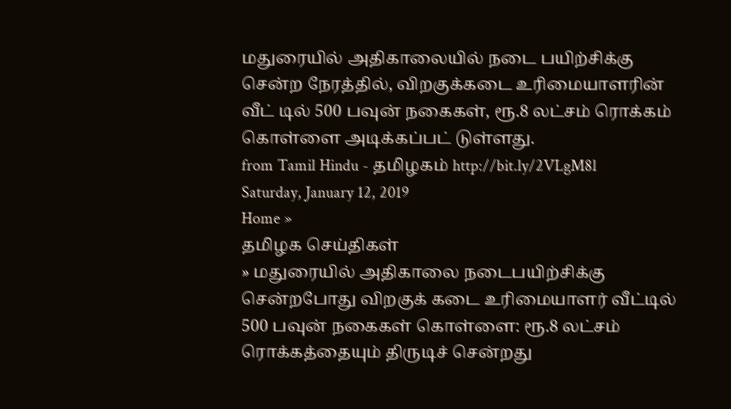மதுரையில் அதிகாலையில் நடை பயிற்சிக்கு சென்ற நேரத்தில், விறகுக்கடை உரிமையாளரின் வீட் டில் 500 பவுன் நகைகள், ரூ.8 லட்சம் ரொக்கம் கொள்ளை அடிக்கப்பட் டுள்ளது.
from Tamil Hindu - தமிழகம் http://bit.ly/2VLgM8l
Saturday, January 12, 2019
Home »
தமிழக செய்திகள்
» மதுரையில் அதிகாலை நடைபயிற்சிக்கு சென்றபோது விறகுக் கடை உரிமையாளர் வீட்டில் 500 பவுன் நகைகள் கொள்ளை: ரூ.8 லட்சம் ரொக்கத்தையும் திருடிச் சென்றது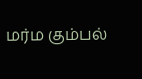மர்ம கும்பல்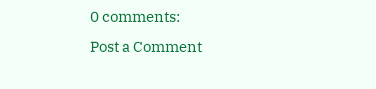0 comments:
Post a Comment